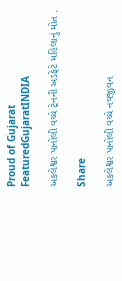Proud of Gujarat
FeaturedGujaratINDIA

અંકલેશ્વર પાનોલી વચ્ચે ટ્રેનની અડફેટે મહિલાનું મોત .

Share

અંકલેશ્વર પાનોલી વચ્ચે નવજીવન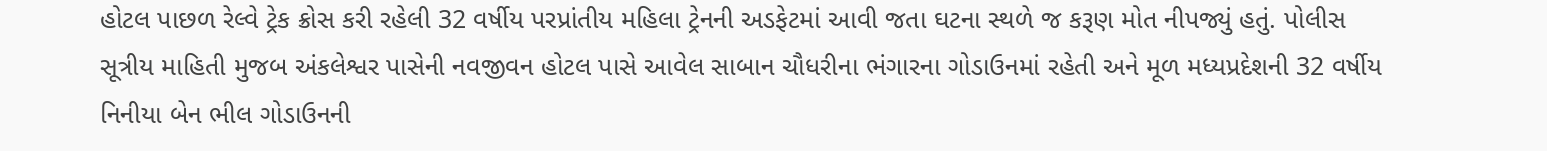હોટલ પાછળ રેલ્વે ટ્રેક ક્રોસ કરી રહેલી 32 વર્ષીય પરપ્રાંતીય મહિલા ટ્રેનની અડફેટમાં આવી જતા ઘટના સ્થળે જ કરૂણ મોત નીપજ્યું હતું. પોલીસ સૂત્રીય માહિતી મુજબ અંકલેશ્વર પાસેની નવજીવન હોટલ પાસે આવેલ સાબાન ચૌધરીના ભંગારના ગોડાઉનમાં રહેતી અને મૂળ મધ્યપ્રદેશની 32 વર્ષીય નિનીયા બેન ભીલ ગોડાઉનની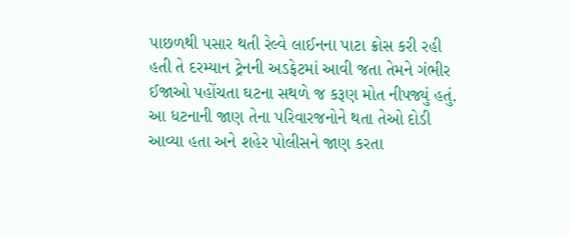પાછળથી પસાર થતી રેલ્વે લાઈનના પાટા ક્રોસ કરી રહી હતી તે દરમ્યાન ટ્રેનની અડફેટમાં આવી જતા તેમને ગંભીર ઈજાઓ પહોંચતા ઘટના સથળે જ કરૂણ મોત નીપજ્યું હતું. આ ધટનાની જાણ તેના પરિવારજનોને થતા તેઓ દોડી આવ્યા હતા અને શહેર પોલીસને જાણ કરતા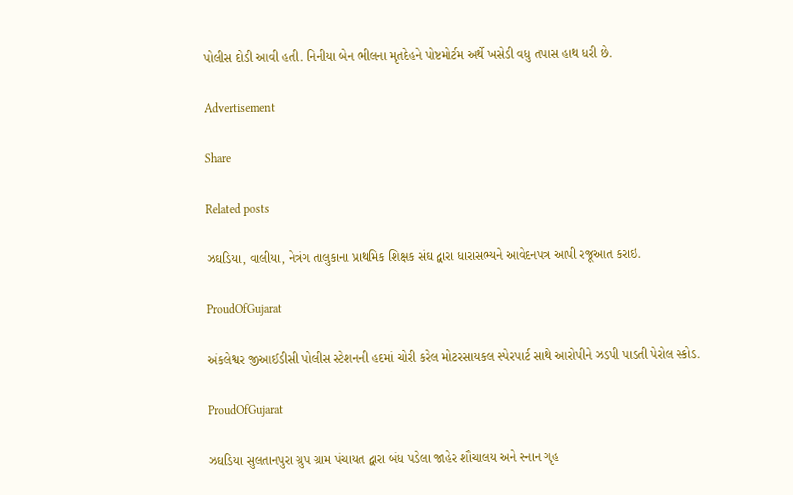પોલીસ દોડી આવી હતી. નિનીયા બેન ભીલના મૃતદેહને પોષ્ટમોર્ટમ અર્થે ખસેડી વધુ તપાસ હાથ ધરી છે.

Advertisement

Share

Related posts

ઝઘડિયા, વાલીયા, નેત્રંગ તાલુકાના પ્રાથમિક શિક્ષક સંઘ દ્વારા ધારાસભ્યને આવેદનપત્ર આપી રજૂઆત કરાઇ.

ProudOfGujarat

અંકલેશ્વર જીઆઈડીસી પોલીસ સ્ટેશનની હદમાં ચોરી કરેલ મોટરસાયકલ સ્પેરપાર્ટ સાથે આરોપીને ઝડપી પાડતી પેરોલ સ્કોડ.

ProudOfGujarat

ઝઘડિયા સુલતાનપુરા ગ્રુપ ગ્રામ પંચાયત દ્વારા બંધ પડેલા જાહેર શૌચાલય અને સ્નાન ગૃહ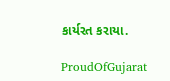કાર્યરત કરાયા.

ProudOfGujarat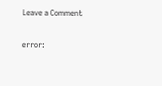Leave a Comment

error: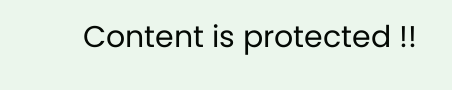Content is protected !!